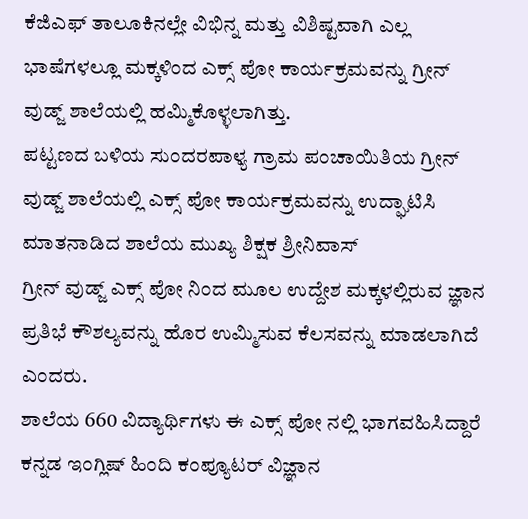ಕೆಜಿಎಫ್ ತಾಲೂಕಿನಲ್ಲೇ ವಿಭಿನ್ನ ಮತ್ತು ವಿಶಿಷ್ಟವಾಗಿ ಎಲ್ಲ ಭಾಷೆಗಳಲ್ಲೂ ಮಕ್ಕಳಿಂದ ಎಕ್ಸ್ ಪೋ ಕಾರ್ಯಕ್ರಮವನ್ನು ಗ್ರೀನ್ ವುಡ್ಜ್ ಶಾಲೆಯಲ್ಲಿ ಹಮ್ಮಿಕೊಳ್ಳಲಾಗಿತ್ತು.
ಪಟ್ಟಣದ ಬಳಿಯ ಸುಂದರಪಾಳ್ಯ ಗ್ರಾಮ ಪಂಚಾಯಿತಿಯ ಗ್ರೀನ್ ವುಡ್ಜ್ ಶಾಲೆಯಲ್ಲಿ ಎಕ್ಸ್ ಪೋ ಕಾರ್ಯಕ್ರಮವನ್ನು ಉದ್ಘಾಟಿಸಿ ಮಾತನಾಡಿದ ಶಾಲೆಯ ಮುಖ್ಯ ಶಿಕ್ಷಕ ಶ್ರೀನಿವಾಸ್
ಗ್ರೀನ್ ವುಡ್ಜ್ ಎಕ್ಸ್ ಪೋ ನಿಂದ ಮೂಲ ಉದ್ದೇಶ ಮಕ್ಕಳಲ್ಲಿರುವ ಜ್ಞಾನ ಪ್ರತಿಭೆ ಕೌಶಲ್ಯವನ್ನು ಹೊರ ಉಮ್ಮಿಸುವ ಕೆಲಸವನ್ನು ಮಾಡಲಾಗಿದೆ ಎಂದರು.
ಶಾಲೆಯ 660 ವಿದ್ಯಾರ್ಥಿಗಳು ಈ ಎಕ್ಸ್ ಪೋ ನಲ್ಲಿ ಭಾಗವಹಿಸಿದ್ದಾರೆ ಕನ್ನಡ ಇಂಗ್ಲಿಷ್ ಹಿಂದಿ ಕಂಪ್ಯೂಟರ್ ವಿಜ್ಞಾನ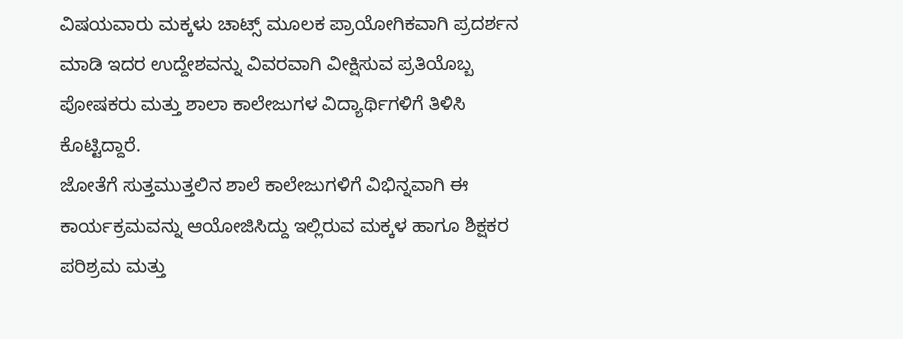ವಿಷಯವಾರು ಮಕ್ಕಳು ಚಾಟ್ಸ್ ಮೂಲಕ ಪ್ರಾಯೋಗಿಕವಾಗಿ ಪ್ರದರ್ಶನ ಮಾಡಿ ಇದರ ಉದ್ದೇಶವನ್ನು ವಿವರವಾಗಿ ವೀಕ್ಷಿಸುವ ಪ್ರತಿಯೊಬ್ಬ ಪೋಷಕರು ಮತ್ತು ಶಾಲಾ ಕಾಲೇಜುಗಳ ವಿದ್ಯಾರ್ಥಿಗಳಿಗೆ ತಿಳಿಸಿ ಕೊಟ್ಟಿದ್ದಾರೆ.
ಜೋತೆಗೆ ಸುತ್ತಮುತ್ತಲಿನ ಶಾಲೆ ಕಾಲೇಜುಗಳಿಗೆ ವಿಭಿನ್ನವಾಗಿ ಈ ಕಾರ್ಯಕ್ರಮವನ್ನು ಆಯೋಜಿಸಿದ್ದು ಇಲ್ಲಿರುವ ಮಕ್ಕಳ ಹಾಗೂ ಶಿಕ್ಷಕರ ಪರಿಶ್ರಮ ಮತ್ತು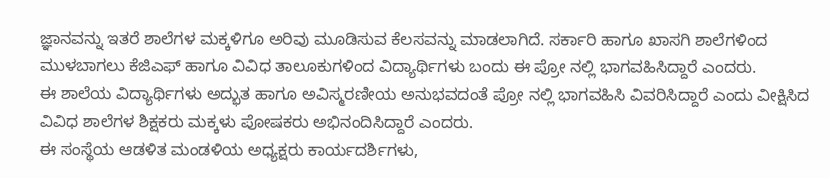ಜ್ಞಾನವನ್ನು ಇತರೆ ಶಾಲೆಗಳ ಮಕ್ಕಳಿಗೂ ಅರಿವು ಮೂಡಿಸುವ ಕೆಲಸವನ್ನು ಮಾಡಲಾಗಿದೆ. ಸರ್ಕಾರಿ ಹಾಗೂ ಖಾಸಗಿ ಶಾಲೆಗಳಿಂದ ಮುಳಬಾಗಲು ಕೆಜಿಎಫ್ ಹಾಗೂ ವಿವಿಧ ತಾಲೂಕುಗಳಿಂದ ವಿದ್ಯಾರ್ಥಿಗಳು ಬಂದು ಈ ಪ್ರೋ ನಲ್ಲಿ ಭಾಗವಹಿಸಿದ್ದಾರೆ ಎಂದರು.
ಈ ಶಾಲೆಯ ವಿದ್ಯಾರ್ಥಿಗಳು ಅದ್ಭುತ ಹಾಗೂ ಅವಿಸ್ಮರಣೀಯ ಅನುಭವದಂತೆ ಪ್ರೋ ನಲ್ಲಿ ಭಾಗವಹಿಸಿ ವಿವರಿಸಿದ್ದಾರೆ ಎಂದು ವೀಕ್ಷಿಸಿದ ವಿವಿಧ ಶಾಲೆಗಳ ಶಿಕ್ಷಕರು ಮಕ್ಕಳು ಪೋಷಕರು ಅಭಿನಂದಿಸಿದ್ದಾರೆ ಎಂದರು.
ಈ ಸಂಸ್ಥೆಯ ಆಡಳಿತ ಮಂಡಳಿಯ ಅಧ್ಯಕ್ಷರು ಕಾರ್ಯದರ್ಶಿಗಳು,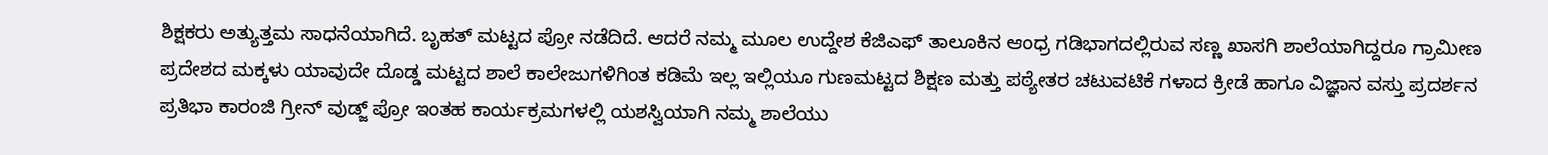ಶಿಕ್ಷಕರು ಅತ್ಯುತ್ತಮ ಸಾಧನೆಯಾಗಿದೆ. ಬೃಹತ್ ಮಟ್ಟದ ಪ್ರೋ ನಡೆದಿದೆ. ಆದರೆ ನಮ್ಮ ಮೂಲ ಉದ್ದೇಶ ಕೆಜಿಎಫ್ ತಾಲೂಕಿನ ಆಂಧ್ರ ಗಡಿಭಾಗದಲ್ಲಿರುವ ಸಣ್ಣ ಖಾಸಗಿ ಶಾಲೆಯಾಗಿದ್ದರೂ ಗ್ರಾಮೀಣ ಪ್ರದೇಶದ ಮಕ್ಕಳು ಯಾವುದೇ ದೊಡ್ಡ ಮಟ್ಟದ ಶಾಲೆ ಕಾಲೇಜುಗಳಿಗಿಂತ ಕಡಿಮೆ ಇಲ್ಲ ಇಲ್ಲಿಯೂ ಗುಣಮಟ್ಟದ ಶಿಕ್ಷಣ ಮತ್ತು ಪಠ್ಯೇತರ ಚಟುವಟಿಕೆ ಗಳಾದ ಕ್ರೀಡೆ ಹಾಗೂ ವಿಜ್ಞಾನ ವಸ್ತು ಪ್ರದರ್ಶನ ಪ್ರತಿಭಾ ಕಾರಂಜಿ ಗ್ರೀನ್ ವುಡ್ಜ್ ಪ್ರೋ ಇಂತಹ ಕಾರ್ಯಕ್ರಮಗಳಲ್ಲಿ ಯಶಸ್ವಿಯಾಗಿ ನಮ್ಮ ಶಾಲೆಯು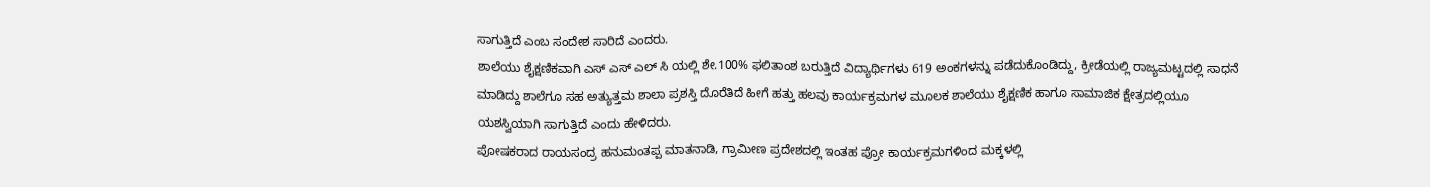ಸಾಗುತ್ತಿದೆ ಎಂಬ ಸಂದೇಶ ಸಾರಿದೆ ಎಂದರು.
ಶಾಲೆಯು ಶೈಕ್ಷಣಿಕವಾಗಿ ಎಸ್ ಎಸ್ ಎಲ್ ಸಿ ಯಲ್ಲಿ ಶೇ.100% ಫಲಿತಾಂಶ ಬರುತ್ತಿದೆ ವಿದ್ಯಾರ್ಥಿಗಳು 619 ಅಂಕಗಳನ್ನು ಪಡೆದುಕೊಂಡಿದ್ದು, ಕ್ರೀಡೆಯಲ್ಲಿ ರಾಜ್ಯಮಟ್ಟದಲ್ಲಿ ಸಾಧನೆ ಮಾಡಿದ್ದು ಶಾಲೆಗೂ ಸಹ ಅತ್ಯುತ್ತಮ ಶಾಲಾ ಪ್ರಶಸ್ತಿ ದೊರೆತಿದೆ ಹೀಗೆ ಹತ್ತು ಹಲವು ಕಾರ್ಯಕ್ರಮಗಳ ಮೂಲಕ ಶಾಲೆಯು ಶೈಕ್ಷಣಿಕ ಹಾಗೂ ಸಾಮಾಜಿಕ ಕ್ಷೇತ್ರದಲ್ಲಿಯೂ ಯಶಸ್ವಿಯಾಗಿ ಸಾಗುತ್ತಿದೆ ಎಂದು ಹೇಳಿದರು.
ಪೋಷಕರಾದ ರಾಯಸಂದ್ರ ಹನುಮಂತಪ್ಪ ಮಾತನಾಡಿ, ಗ್ರಾಮೀಣ ಪ್ರದೇಶದಲ್ಲಿ ಇಂತಹ ಪ್ರೋ ಕಾರ್ಯಕ್ರಮಗಳಿಂದ ಮಕ್ಕಳಲ್ಲಿ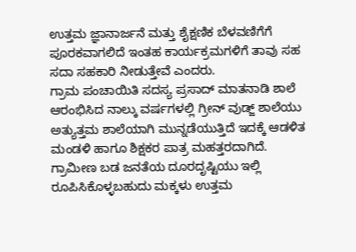ಉತ್ತಮ ಜ್ಞಾನಾರ್ಜನೆ ಮತ್ತು ಶೈಕ್ಷಣಿಕ ಬೆಳವಣಿಗೆಗೆ ಪೂರಕವಾಗಲಿದೆ ಇಂತಹ ಕಾರ್ಯಕ್ರಮಗಳಿಗೆ ತಾವು ಸಹ ಸದಾ ಸಹಕಾರಿ ನೀಡುತ್ತೇವೆ ಎಂದರು.
ಗ್ರಾಮ ಪಂಚಾಯಿತಿ ಸದಸ್ಯ ಪ್ರಸಾದ್ ಮಾತನಾಡಿ ಶಾಲೆ ಆರಂಭಿಸಿದ ನಾಲ್ಕು ವರ್ಷಗಳಲ್ಲಿ ಗ್ರೀನ್ ವುಡ್ಜ್ ಶಾಲೆಯು ಅತ್ಯುತ್ತಮ ಶಾಲೆಯಾಗಿ ಮುನ್ನಡೆಯುತ್ತಿದೆ ಇದಕ್ಕೆ ಆಡಳಿತ ಮಂಡಳಿ ಹಾಗೂ ಶಿಕ್ಷಕರ ಪಾತ್ರ ಮಹತ್ತರದಾಗಿದೆ.
ಗ್ರಾಮೀಣ ಬಡ ಜನತೆಯ ದೂರದೃಷ್ಟಿಯು ಇಲ್ಲಿ ರೂಪಿಸಿಕೊಳ್ಳಬಹುದು ಮಕ್ಕಳು ಉತ್ತಮ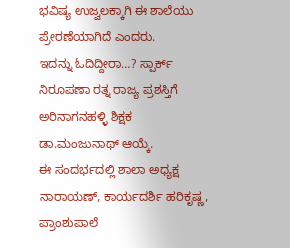ಭವಿಷ್ಯ ಉಜ್ವಲಕ್ಕಾಗಿ ಈ ಶಾಲೆಯು ಪ್ರೇರಣೆಯಾಗಿದೆ ಎಂದರು.
ಇದನ್ನು ಓದಿದ್ದೀರಾ…? ಸ್ಪಾರ್ಕ್ ನಿರೂಪಣಾ ರತ್ನ ರಾಜ್ಯ ಪ್ರಶಸ್ತಿಗೆ ಅರಿನಾಗನಹಳ್ಳಿ ಶಿಕ್ಷಕ ಡಾ.ಮಂಜುನಾಥ್ ಆಯ್ಕೆ.
ಈ ಸಂದರ್ಭದಲ್ಲಿ ಶಾಲಾ ಅಧ್ಯಕ್ಷ ನಾರಾಯಣ್, ಕಾರ್ಯದರ್ಶಿ ಹರಿಕೃಷ್ಣ, ಪ್ರಾಂಶುಪಾಲೆ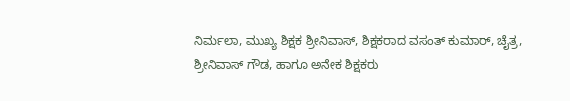ನಿರ್ಮಲಾ, ಮುಖ್ಯ ಶಿಕ್ಷಕ ಶ್ರೀನಿವಾಸ್, ಶಿಕ್ಷಕರಾದ ವಸಂತ್ ಕುಮಾರ್, ಚೈತ್ರ, ಶ್ರೀನಿವಾಸ್ ಗೌಡ, ಹಾಗೂ ಅನೇಕ ಶಿಕ್ಷಕರು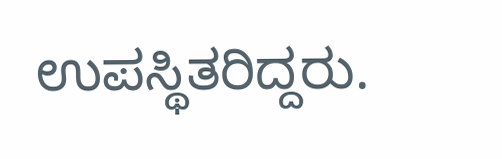ಉಪಸ್ಥಿತರಿದ್ದರು.